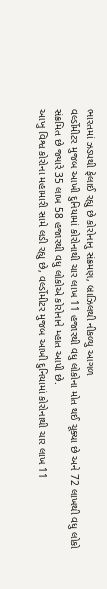ભારતમાં ઝડપથી ફેલાઈ રહ્યુ છે કોરોનાનુ સંક્રમણ, બ્રાઝિલથી નીકળ્યુ આગળ
વર્લ્ડોમીટર મુજબ આખી દુનિયામાં કોરોનાથી ચાર લાખ 11 હજારથી વધુ લોકોના મોત થઈ ચૂક્યા છે અને 72 લાખથી વધુ લોકો સંક્રમિત છે જ્યારે 35 લાખ 58 હજારથી વધુ લોકોએ કોરોનાને મ્હાત આપી છે.
આખુ વિશ્વ કોરોના મહામારી સામે લડી રહ્યુ છે, વર્લ્ડોમીટર મુજબ આખી દુનિયામાં કોરોનાથી ચાર લાખ 11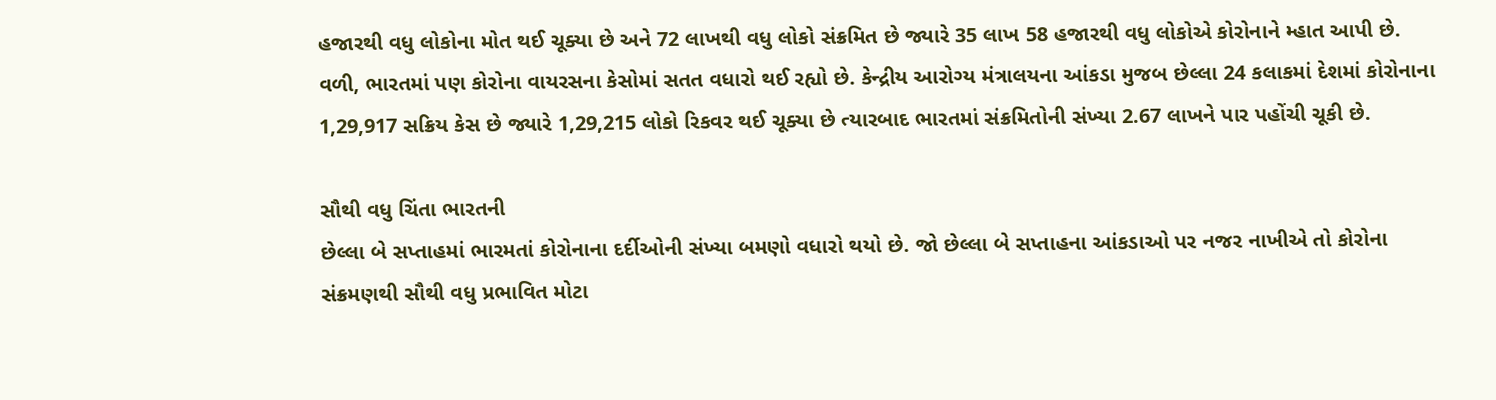હજારથી વધુ લોકોના મોત થઈ ચૂક્યા છે અને 72 લાખથી વધુ લોકો સંક્રમિત છે જ્યારે 35 લાખ 58 હજારથી વધુ લોકોએ કોરોનાને મ્હાત આપી છે. વળી, ભારતમાં પણ કોરોના વાયરસના કેસોમાં સતત વધારો થઈ રહ્યો છે. કેન્દ્રીય આરોગ્ય મંત્રાલયના આંકડા મુજબ છેલ્લા 24 કલાકમાં દેશમાં કોરોનાના 1,29,917 સક્રિય કેસ છે જ્યારે 1,29,215 લોકો રિકવર થઈ ચૂક્યા છે ત્યારબાદ ભારતમાં સંક્રમિતોની સંખ્યા 2.67 લાખને પાર પહોંચી ચૂકી છે.

સૌથી વધુ ચિંતા ભારતની
છેલ્લા બે સપ્તાહમાં ભારમતાં કોરોનાના દર્દીઓની સંખ્યા બમણો વધારો થયો છે. જો છેલ્લા બે સપ્તાહના આંકડાઓ પર નજર નાખીએ તો કોરોના સંક્રમણથી સૌથી વધુ પ્રભાવિત મોટા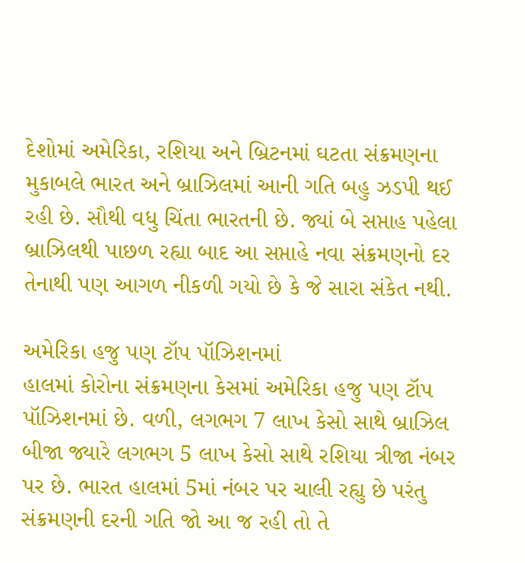દેશોમાં અમેરિકા, રશિયા અને બ્રિટનમાં ઘટતા સંક્રમણના મુકાબલે ભારત અને બ્રાઝિલમાં આની ગતિ બહુ ઝડપી થઈ રહી છે. સૌથી વધુ ચિંતા ભારતની છે. જ્યાં બે સપ્તાહ પહેલા બ્રાઝિલથી પાછળ રહ્યા બાદ આ સપ્તાહે નવા સંક્રમણનો દર તેનાથી પણ આગળ નીકળી ગયો છે કે જે સારા સંકેત નથી.

અમેરિકા હજુ પણ ટૉપ પૉઝિશનમાં
હાલમાં કોરોના સંક્રમણના કેસમાં અમેરિકા હજુ પણ ટૉપ પૉઝિશનમાં છે. વળી, લગભગ 7 લાખ કેસો સાથે બ્રાઝિલ બીજા જ્યારે લગભગ 5 લાખ કેસો સાથે રશિયા ત્રીજા નંબર પર છે. ભારત હાલમાં 5માં નંબર પર ચાલી રહ્યુ છે પરંતુ સંક્રમણની દરની ગતિ જો આ જ રહી તો તે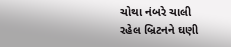ચોથા નંબરે ચાલી રહેલ બ્રિટનને ઘણી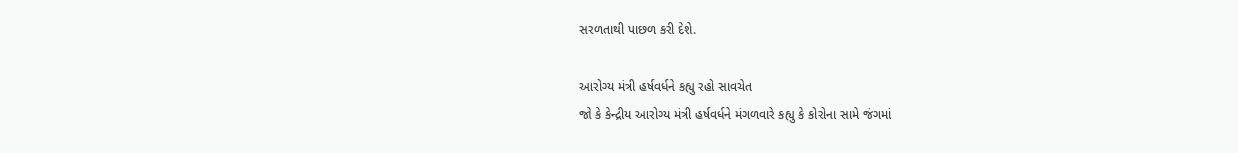સરળતાથી પાછળ કરી દેશે.

આરોગ્ય મંત્રી હર્ષવર્ધને કહ્યુ રહો સાવચેત
જો કે કેન્દ્રીય આરોગ્ય મંત્રી હર્ષવર્ધને મંગળવારે કહ્યુ કે કોરોના સામે જંગમાં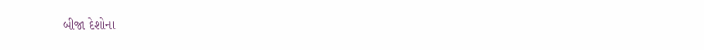બીજા દેશોના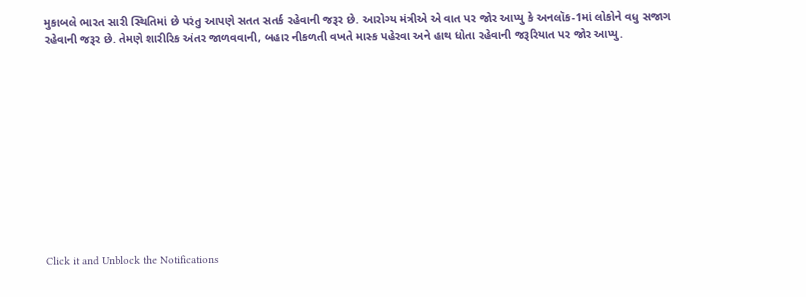મુકાબલે ભારત સારી સ્થિતિમાં છે પરંતુ આપણે સતત સતર્ક રહેવાની જરૂર છે. આરોગ્ય મંત્રીએ એ વાત પર જોર આપ્યુ કે અનલૉક-1માં લોકોને વધુ સજાગ રહેવાની જરૂર છે. તેમણે શારીરિક અંતર જાળવવાની, બહાર નીકળતી વખતે માસ્ક પહેરવા અને હાથ ધોતા રહેવાની જરૂરિયાત પર જોર આપ્યુ.












Click it and Unblock the Notifications